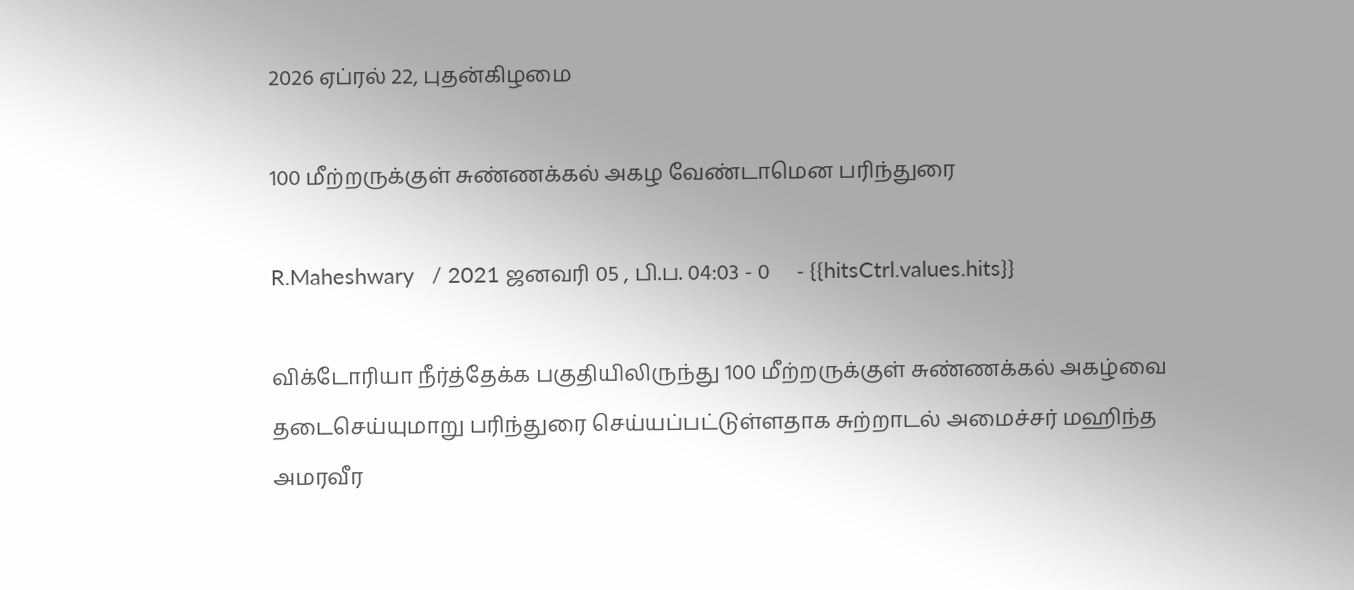2026 ஏப்ரல் 22, புதன்கிழமை

100 மீற்றருக்குள் சுண்ணக்கல் அகழ வேண்டாமென பரிந்துரை

R.Maheshwary   / 2021 ஜனவரி 05 , பி.ப. 04:03 - 0     - {{hitsCtrl.values.hits}}

விக்டோரியா நீர்த்தேக்க பகுதியிலிருந்து 100 மீற்றருக்குள் சுண்ணக்கல் அகழ்வை தடைசெய்யுமாறு பரிந்துரை செய்யப்பட்டுள்ளதாக சுற்றாடல் அமைச்சர் மஹிந்த அமரவீர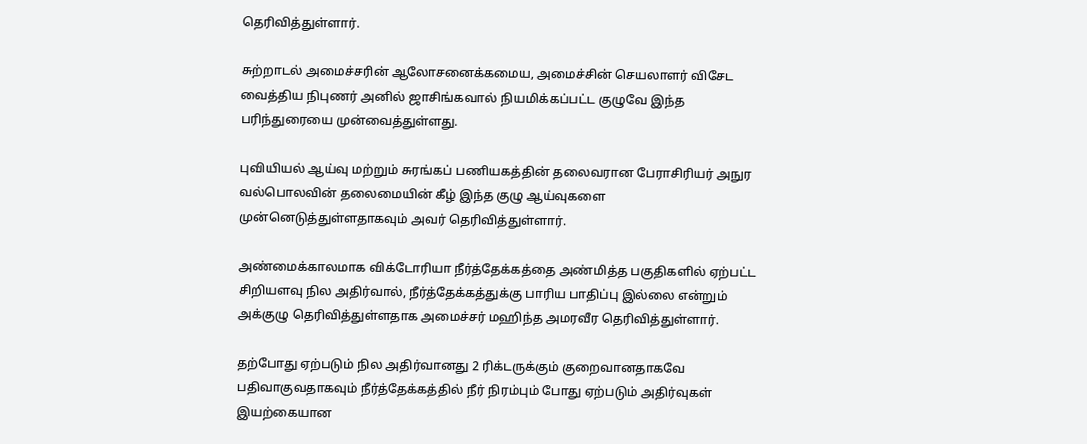தெரிவித்துள்ளார்.

சுற்றாடல் அமைச்சரின் ஆலோசனைக்கமைய, அமைச்சின் செயலாளர் விசேட வைத்திய நிபுணர் அனில் ஜாசிங்கவால் நியமிக்கப்பட்ட குழுவே இந்த பரிந்துரையை முன்வைத்துள்ளது.

புவியியல் ஆய்வு மற்றும் சுரங்கப் பணியகத்தின் தலைவரான பேராசிரியர் அநுர வல்பொலவின் தலைமையின் கீழ் இந்த குழு ஆய்வுகளை முன்னெடுத்துள்ளதாகவும் அவர் தெரிவித்துள்ளார்.

அண்மைக்காலமாக விக்டோரியா நீர்த்தேக்கத்தை அண்மித்த பகுதிகளில் ஏற்பட்ட சிறியளவு நில அதிர்வால், நீர்த்தேக்கத்துக்கு பாரிய பாதிப்பு இல்லை என்றும் அக்குழு தெரிவித்துள்ளதாக அமைச்சர் மஹிந்த அமரவீர தெரிவித்துள்ளார்.

தற்போது ஏற்படும் நில அதிர்வானது 2 ரிக்டருக்கும் குறைவானதாகவே பதிவாகுவதாகவும் நீர்த்தேக்கத்தில் நீர் நிரம்பும் போது ஏற்படும் அதிர்வுகள் இயற்கையான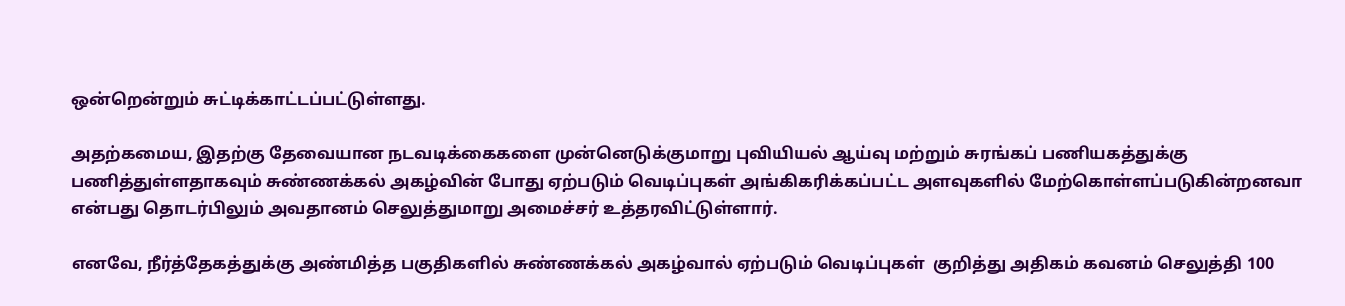ஒன்றென்றும் சுட்டிக்காட்டப்பட்டுள்ளது.

அதற்கமைய, இதற்கு தேவையான நடவடிக்கைகளை முன்னெடுக்குமாறு புவியியல் ஆய்வு மற்றும் சுரங்கப் பணியகத்துக்கு பணித்துள்ளதாகவும் சுண்ணக்கல் அகழ்வின் போது ஏற்படும் வெடிப்புகள் அங்கிகரிக்கப்பட்ட அளவுகளில் மேற்கொள்ளப்படுகின்றனவா என்பது தொடர்பிலும் அவதானம் செலுத்துமாறு அமைச்சர் உத்தரவிட்டுள்ளார்.

எனவே, நீர்த்தேகத்துக்கு அண்மித்த பகுதிகளில் சுண்ணக்கல் அகழ்வால் ஏற்படும் வெடிப்புகள்  குறித்து அதிகம் கவனம் செலுத்தி 100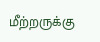மீற்றருக்கு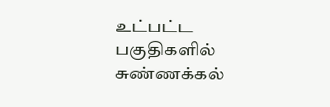உட்பட்ட பகுதிகளில் சுண்ணக்கல்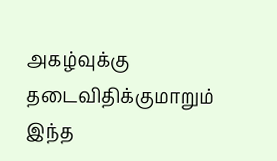அகழ்வுக்கு தடைவிதிக்குமாறும் இந்த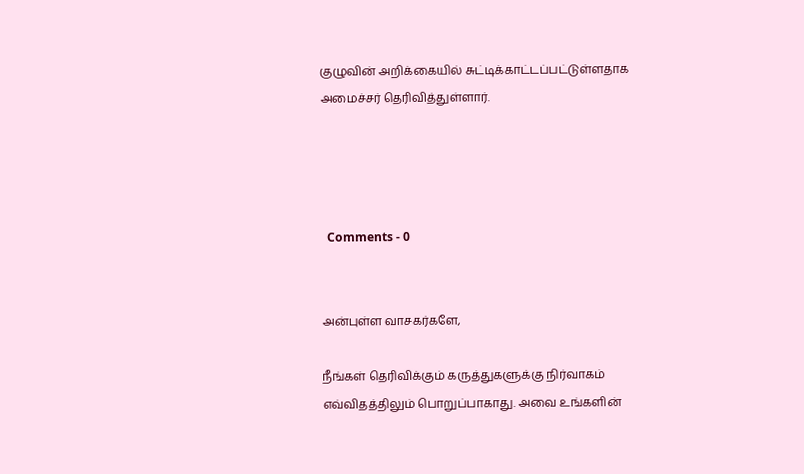குழுவின் அறிக்கையில் சுட்டிக்காட்டப்பட்டுள்ளதாக அமைச்சர் தெரிவித்துள்ளார்.




  Comments - 0


அன்புள்ள வாசகர்களே,

நீங்கள் தெரிவிக்கும் கருத்துகளுக்கு நிர்வாகம் எவ்விதத்திலும் பொறுப்பாகாது. அவை உங்களின்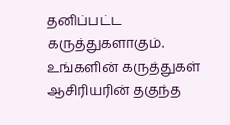தனிப்பட்ட கருத்துகளாகும். உங்களின் கருத்துகள் ஆசிரியரின் தகுந்த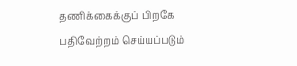தணிக்கைக்குப் பிறகே பதிவேற்றம் செய்யப்படும்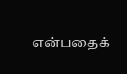என்பதைக்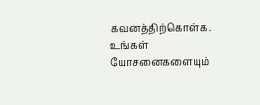கவனத்திற்கொள்க. உங்கள் யோசனைகளையும்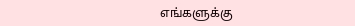எங்களுக்கு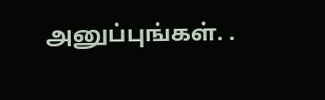அனுப்புங்கள். .